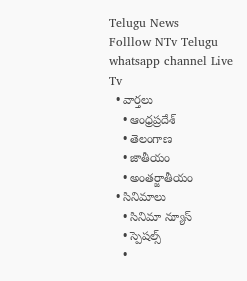Telugu News
Folllow NTv Telugu whatsapp channel Live Tv
  • వార్తలు
    • ఆంధ్రప్రదేశ్
    • తెలంగాణ
    • జాతీయం
    • అంతర్జాతీయం
  • సినిమాలు
    • సినిమా న్యూస్
    • స్పెషల్స్
    •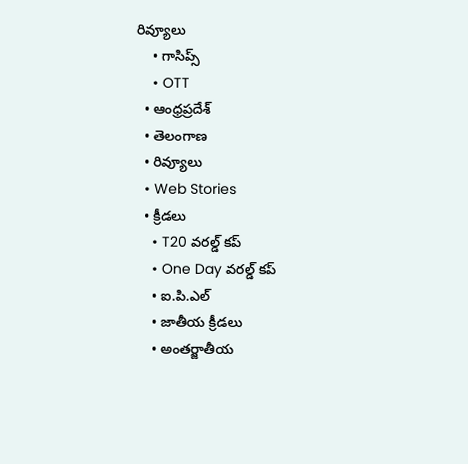రివ్యూలు
    • గాసిప్స్
    • OTT
  • ఆంధ్రప్రదేశ్
  • తెలంగాణ
  • రివ్యూలు
  • Web Stories
  • క్రీడలు
    • T20 వరల్డ్ కప్
    • One Day వరల్డ్ కప్
    • ఐ.పి.ఎల్
    • జాతీయ క్రీడలు
    • అంతర్జాతీయ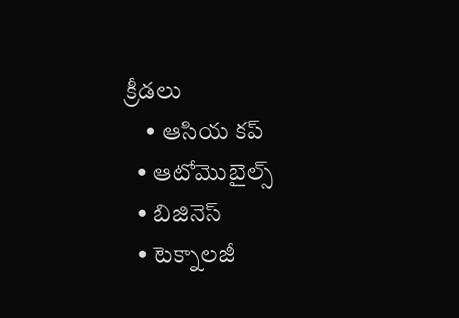క్రీడలు
    • ఆసియ కప్
  • ఆటోమొబైల్స్
  • బిజినెస్‌
  • టెక్నాలజీ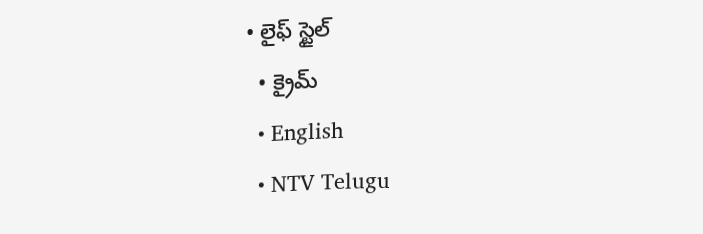• లైఫ్ స్టైల్
  • క్రైమ్
  • English
  • NTV Telugu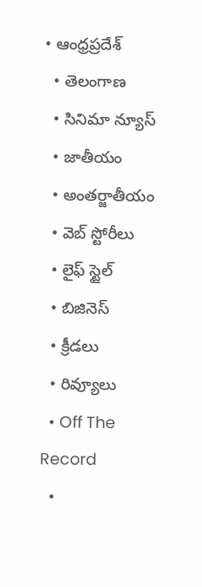• ఆంధ్రప్రదేశ్
  • తెలంగాణ
  • సినిమా న్యూస్
  • జాతీయం
  • అంతర్జాతీయం
  • వెబ్ స్టోరీలు
  • లైఫ్ స్టైల్
  • బిజినెస్‌
  • క్రీడలు
  • రివ్యూలు
  • Off The Record
  •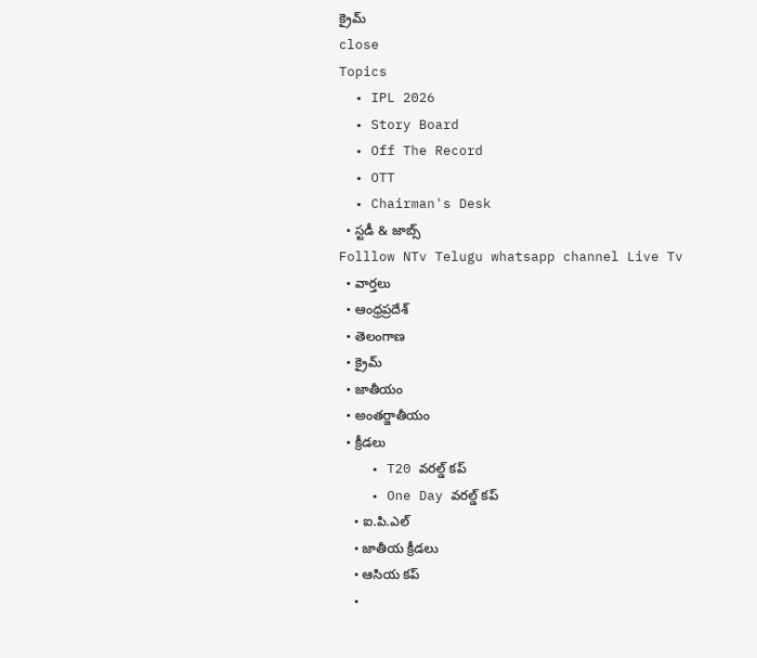క్రైమ్
close
Topics
  • IPL 2026
  • Story Board
  • Off The Record
  • OTT
  • Chairman's Desk
  • స్టడీ & జాబ్స్
Folllow NTv Telugu whatsapp channel Live Tv
  • వార్తలు
  • ఆంధ్రప్రదేశ్
  • తెలంగాణ
  • క్రైమ్
  • జాతీయం
  • అంతర్జాతీయం
  • క్రీడలు
    • T20 వరల్డ్ కప్
    • One Day వరల్డ్ కప్
    • ఐ.పి.ఎల్
    • జాతీయ క్రీడలు
    • ఆసియ కప్
    •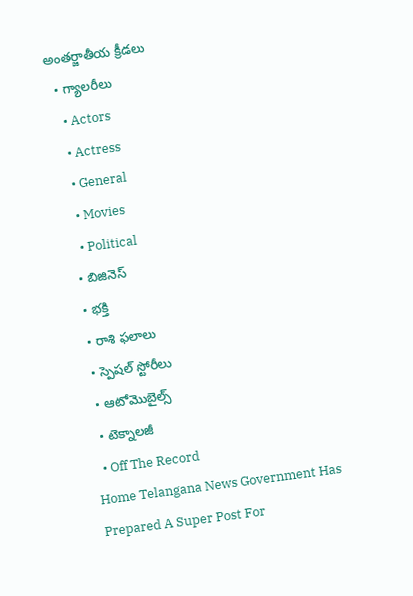అంతర్జాతీయ క్రీడలు
  • గ్యాలరీలు
    • Actors
    • Actress
    • General
    • Movies
    • Political
  • బిజినెస్‌
  • భక్తి
  • రాశి ఫలాలు
  • స్పెషల్‌ స్టోరీలు
  • ఆటోమొబైల్స్
  • టెక్నాలజీ
  • Off The Record
Home Telangana News Government Has Prepared A Super Post For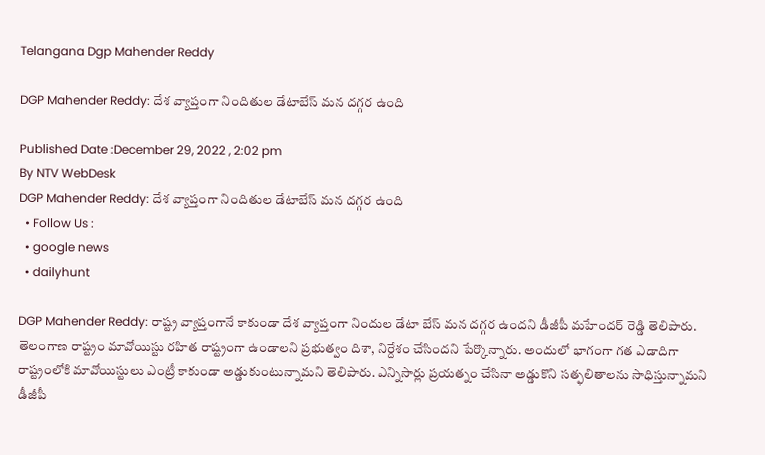Telangana Dgp Mahender Reddy

DGP Mahender Reddy: దేశ వ్యాప్తంగా నిందితుల డేటాబేస్ మన దగ్గర ఉంది

Published Date :December 29, 2022 , 2:02 pm
By NTV WebDesk
DGP Mahender Reddy: దేశ వ్యాప్తంగా నిందితుల డేటాబేస్ మన దగ్గర ఉంది
  • Follow Us :
  • google news
  • dailyhunt

DGP Mahender Reddy: రాష్ట్ర వ్యాప్తంగానే కాకుండా దేశ వ్యాప్తంగా నిందుల డేటా బేస్‌ మన దగ్గర ఉందని డీజీపీ మహేందర్‌ రెడ్డి తెలిపారు. తెలంగాణ రాష్ట్రం మావోయిస్టు రహిత రాష్ట్రంగా ఉండాలని ప్రభుత్వం దిశా, నిర్దేశం చేసిందని పేర్కొన్నారు. అందులో భాగంగా గత ఎడాదిగా రాష్ట్రంలోకి మావోయిస్టులు ఎంట్రీ కాకుండా అడ్డుకుంటున్నామని తెలిపారు. ఎన్నిసార్లు ప్రయత్నం చేసినా అడ్డుకొని సత్ఫలితాలను సాధిస్తున్నామని డీజీపీ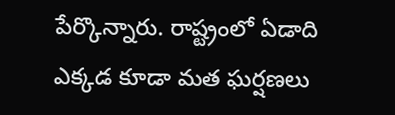పేర్కొన్నారు. రాష్ట్రంలో ఏడాది ఎక్కడ కూడా మత ఘర్షణలు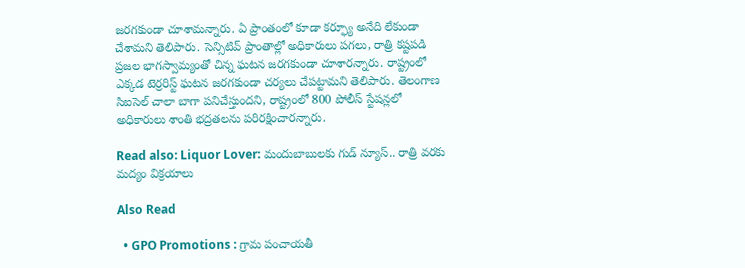జరగకుండా చూశామన్నారు. ఏ ప్రాంతంలో కూడా కర్ఫ్యూ అనేది లేకుండా చేశామని తెలిపారు. సెన్సిటివ్ ప్రాంతాల్లో అధికారులు పగలు, రాత్రి కష్టపడి ప్రజల భాగస్వామ్యంతో చిన్న ఘటన జరగకుండా చూశారన్నారు. రాష్ట్రంలో ఎక్కడ టెర్రరిస్ట్ ఘటన జరగకుండా చర్యలు చేపట్టామని తెలిపారు. తెలంగాణ సిఐసెల్ చాలా బాగా పనిచేస్తుందని, రాష్ట్రంలో 800 పోలీస్ స్టేషన్లలో అధికారులు శాంతి భద్రతలను పరిరక్షించారన్నారు.

Read also: Liquor Lover: మందుబాబులకు గుడ్‌ న్యూస్‌.. రాత్రి వరకు మద్యం విక్రయాలు

Also Read

  • GPO Promotions : గ్రామ పంచాయతీ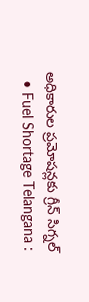అధికారుల ప్రమోషన్లకు గ్రీన్ సిగ్నల్
  • Fuel Shortage Telangana :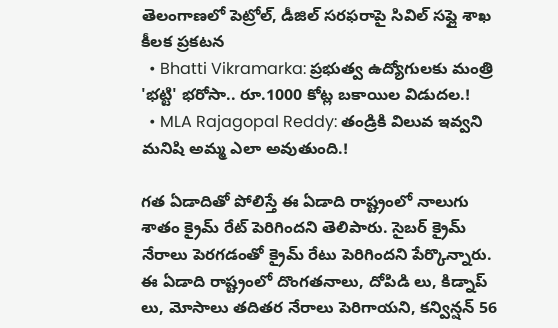తెలంగాణలో పెట్రోల్, డీజిల్ సరఫరాపై సివిల్ సప్లై శాఖ కీలక ప్రకటన
  • Bhatti Vikramarka: ప్రభుత్వ ఉద్యోగులకు మంత్రి 'భట్టి' భరోసా.. రూ.1000 కోట్ల బకాయిల విడుదల.!
  • MLA Rajagopal Reddy: తండ్రికి విలువ ఇవ్వని మనిషి అమ్మ ఎలా అవుతుంది.!

గత ఏడాదితో పోలిస్తే ఈ ఏడాది రాష్ట్రంలో నాలుగు శాతం క్రైమ్ రేట్ పెరిగిందని తెలిపారు. సైబర్ క్రైమ్ నేరాలు పెరగడంతో క్రైమ్ రేటు పెరిగిందని పేర్కొన్నారు. ఈ ఏడాది రాష్ట్రంలో దొంగతనాలు, దోపిడి లు, కిడ్నాప్ లు, మోసాలు తదితర నేరాలు పెరిగాయని, కన్విన్షన్ 56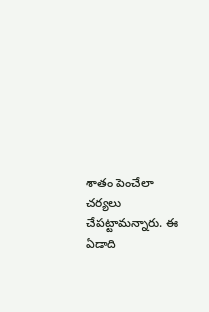శాతం పెంచేలా చర్యలు చేపట్టామన్నారు. ఈ ఏడాది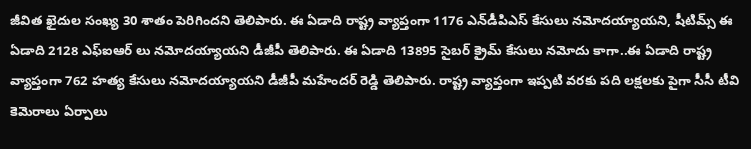జీవిత ఖైదుల సంఖ్య 30 శాతం పెరిగిందని తెలిపారు. ఈ ఏడాది రాష్ట్ర వ్యాప్తంగా 1176 ఎన్‌డీపిఎస్ కేసులు నమోదయ్యాయని, షీటిమ్స్ ఈ ఏడాది 2128 ఎఫ్ఐఆర్ లు నమోదయ్యాయని డీజీపీ తెలిపారు. ఈ ఏడాది 13895 సైబర్ క్రైమ్ కేసులు నమోదు కాగా..ఈ ఏడాది రాష్ట్ర వ్యాప్తంగా 762 హత్య కేసులు నమోదయ్యాయని డీజీపీ మహేందర్ రెడ్డి తెలిపారు. రాష్ట్ర వ్యాప్తంగా ఇప్పటి వరకు పది లక్షలకు పైగా సీసీ టీవి కెమెరాలు ఏర్పాలు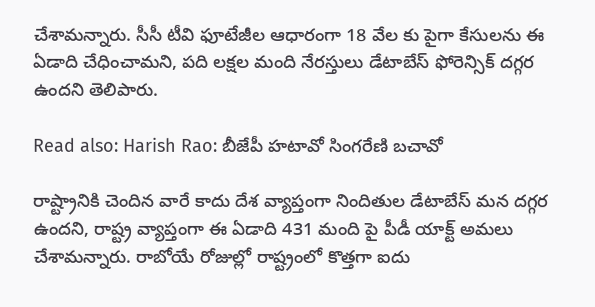చేశామన్నారు. సీసీ టీవి ఫూటేజీల ఆధారంగా 18 వేల కు పైగా కేసులను ఈ ఏడాది చేధించామని, పది లక్షల మంది నేరస్తులు డేటాబేస్ ఫోరెన్సిక్ దగ్గర ఉందని తెలిపారు.

Read also: Harish Rao: బీజేపీ హటావో సింగరేణి బచావో

రాష్ట్రానికి చెందిన వారే కాదు దేశ వ్యాప్తంగా నిందితుల డేటాబేస్ మన దగ్గర ఉందని, రాష్ట్ర వ్యాప్తంగా ఈ ఏడాది 431 మంది పై పీడీ యాక్ట్ అమలు చేశామన్నారు. రాబోయే రోజుల్లో రాష్ట్రంలో కొత్తగా ఐదు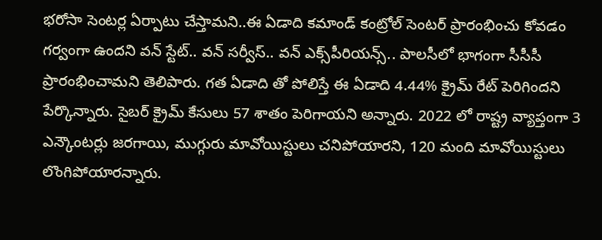భరోసా సెంటర్ల ఏర్పాటు చేస్తామని..ఈ ఏడాది కమాండ్ కంట్రోల్‌ సెంటర్ ప్రారంభించు కోవడం గర్వంగా ఉందని వన్ స్టేట్.. వన్ సర్వీస్.. వన్ ఎక్స్‌పీరియన్స్.. పాలసీలో భాగంగా సీసీసీ ప్రారంభించామని తెలిపారు. గత ఏడాది తో పోలిస్తే ఈ ఏడాది 4.44% క్రైమ్ రేట్ పెరిగిందని పేర్కొన్నారు. సైబర్ క్రైమ్ కేసులు 57 శాతం పెరిగాయని అన్నారు. 2022 లో రాష్ట్ర వ్యాప్తంగా 3 ఎన్కౌంటర్లు జరగాయి, ముగ్గురు మావోయిస్టులు చనిపోయారని, 120 మంది మావోయిస్టులు లొంగిపోయారన్నారు.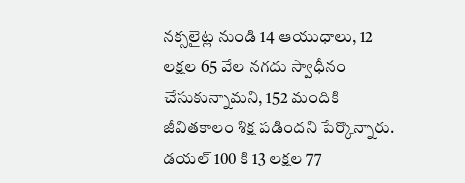నక్సలైట్ల నుండి 14 ఆయుధాలు, 12 లక్షల 65 వేల నగదు స్వాధీనం చేసుకున్నామని, 152 మందికి జీవితకాలం శిక్ష పడిందని పేర్కొన్నారు. డయల్ 100 కి 13 లక్షల 77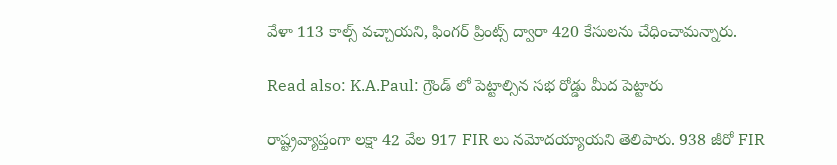వేళా 113 కాల్స్ వచ్చాయని, ఫింగర్ ప్రింట్స్ ద్వారా 420 కేసులను చేధించామన్నారు.

Read also: K.A.Paul: గ్రౌండ్ లో పెట్టాల్సిన సభ రోడ్డు మీద పెట్టారు

రాష్ట్రవ్యాప్తంగా లక్షా 42 వేల 917 FIR లు నమోదయ్యాయని తెలిపారు. 938 జీరో FIR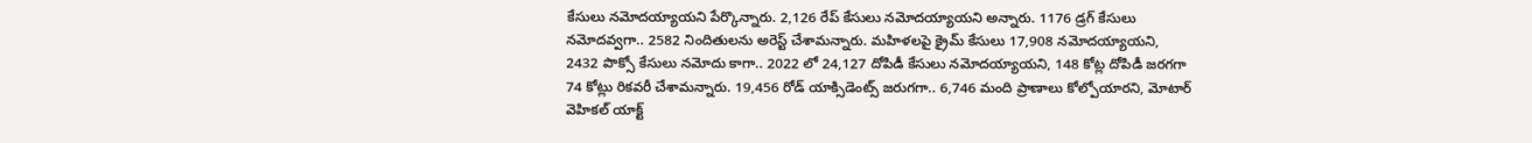కేసులు నమోదయ్యాయని పేర్కొన్నారు. 2,126 రేప్ కేసులు నమోదయ్యాయని అన్నారు. 1176 డ్రగ్ కేసులు నమోదవ్వగా.. 2582 నిందితులను అరెస్ట్ చేశామన్నారు. మహిళలపై క్రైమ్ కేసులు 17,908 నమోదయ్యాయని, 2432 పొక్సో కేసులు నమోదు కాగా.. 2022 లో 24,127 దోపిడీ కేసులు నమోదయ్యాయని, 148 కోట్ల దోపిడీ జరగగా 74 కోట్లు రికవరీ చేశామన్నారు. 19,456 రోడ్ యాక్సిడెంట్స్ జరుగగా.. 6,746 మంది ప్రాణాలు కోల్పోయారని, మోటార్ వెహికల్ యాక్ట్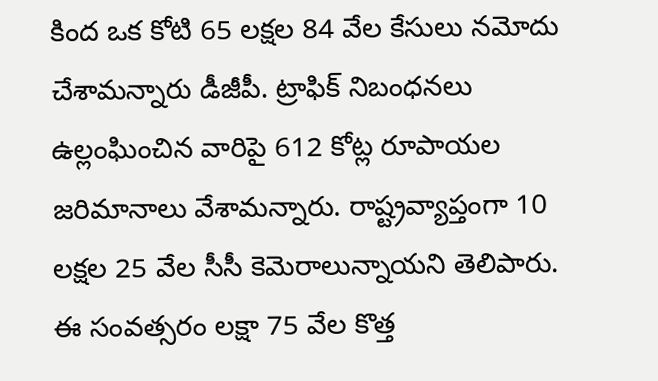కింద ఒక కోటి 65 లక్షల 84 వేల కేసులు నమోదు చేశామన్నారు డీజీపీ. ట్రాఫిక్ నిబంధనలు ఉల్లంఘించిన వారిపై 612 కోట్ల రూపాయల జరిమానాలు వేశామన్నారు. రాష్ట్రవ్యాప్తంగా 10 లక్షల 25 వేల సీసీ కెమెరాలున్నాయని తెలిపారు. ఈ సంవత్సరం లక్షా 75 వేల కొత్త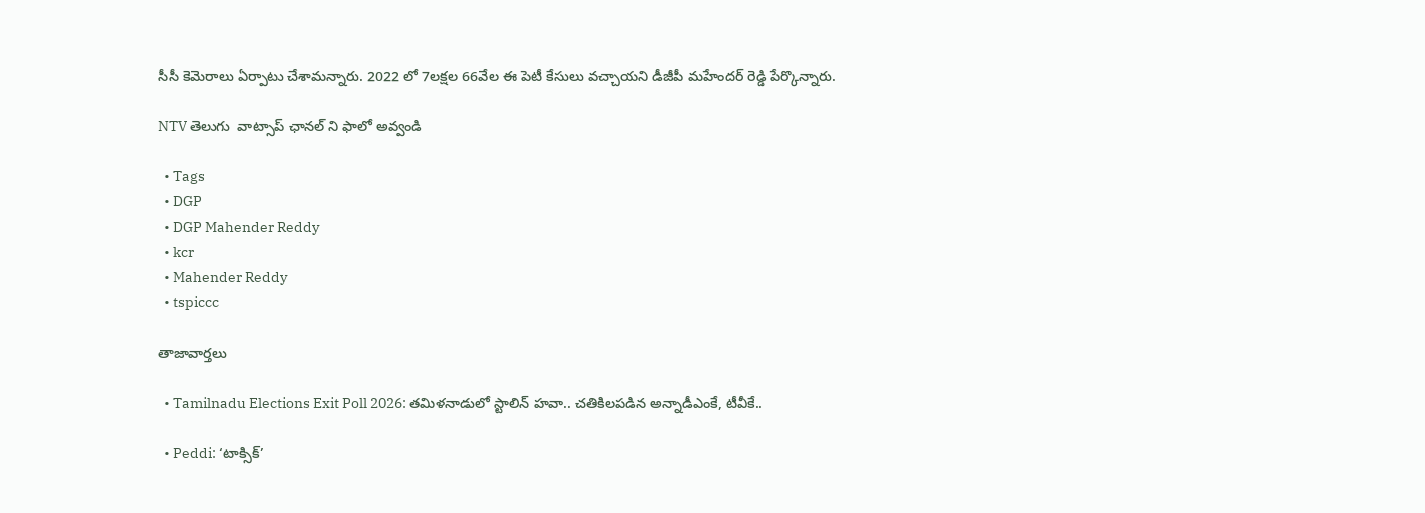సీసీ కెమెరాలు ఏర్పాటు చేశామన్నారు. 2022 లో 7లక్షల 66వేల ఈ పెటీ కేసులు వచ్చాయని డీజీపీ మహేందర్‌ రెడ్డి పేర్కొన్నారు.

NTV తెలుగు  వాట్సాప్ ఛానల్ ని ఫాలో అవ్వండి

  • Tags
  • DGP
  • DGP Mahender Reddy
  • kcr
  • Mahender Reddy
  • tspiccc

తాజావార్తలు

  • Tamilnadu Elections Exit Poll 2026: తమిళనాడులో స్టాలిన్‌ హవా.. చతికిలపడిన అన్నాడీఎంకే, టీవీకే..

  • Peddi: ‘టాక్సిక్’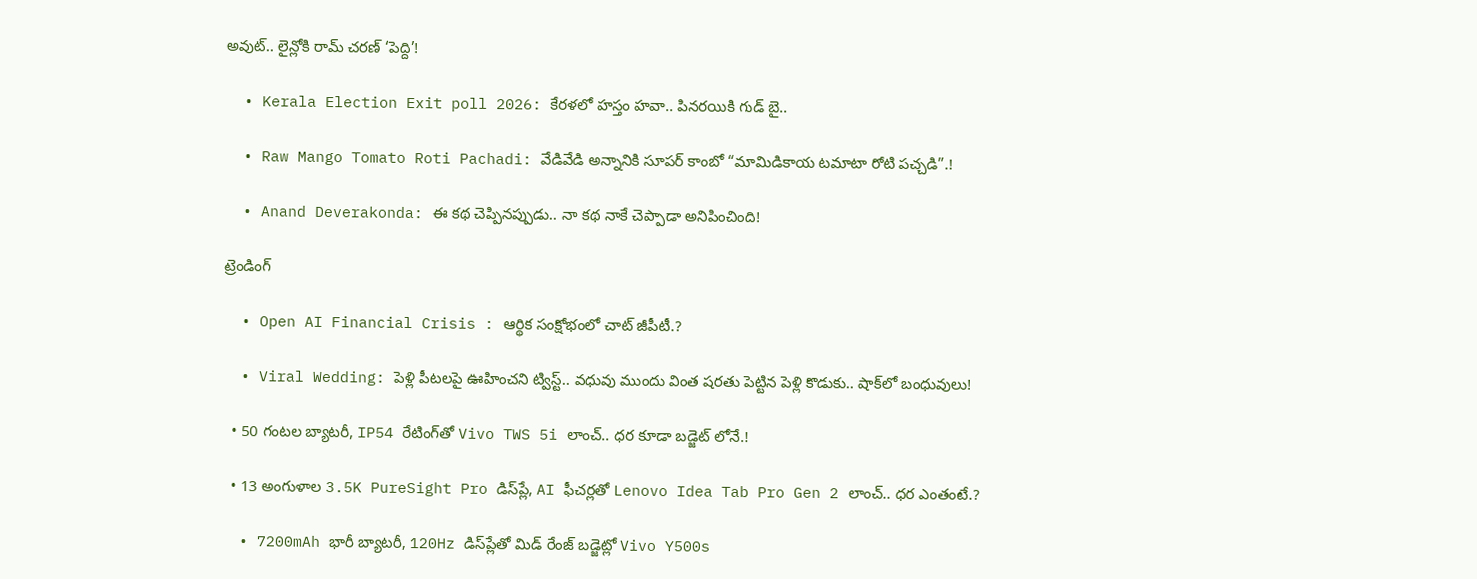అవుట్.. లైన్లోకి రామ్ చరణ్ ‘పెద్ది’!

  • Kerala Election Exit poll 2026: కేరళలో హస్తం హవా.. పినరయికి గుడ్ బై..

  • Raw Mango Tomato Roti Pachadi: వేడివేడి అన్నానికి సూపర్ కాంబో “మామిడికాయ టమాటా రోటి పచ్చడి”.!

  • Anand Deverakonda: ఈ కథ చెప్పినప్పుడు.. నా కథ నాకే చెప్పాడా అనిపించింది!

ట్రెండింగ్‌

  • Open AI Financial Crisis : ఆర్థిక సంక్షోభంలో చాట్ జీపీటీ.?

  • Viral Wedding: పెళ్లి పీటలపై ఊహించని ట్విస్ట్.. వధువు ముందు వింత షరతు పెట్టిన పెళ్లి కొడుకు.. షాక్‌లో బంధువులు!

  • 50 గంటల బ్యాటరీ, IP54 రేటింగ్‌తో Vivo TWS 5i లాంచ్.. ధర కూడా బడ్జెట్ లోనే.!

  • 13 అంగుళాల 3.5K PureSight Pro డిస్‌ప్లే, AI ఫీచర్లతో Lenovo Idea Tab Pro Gen 2 లాంచ్.. ధర ఎంతంటే.?

  • 7200mAh భారీ బ్యాటరీ, 120Hz డిస్‌ప్లేతో మిడ్ రేంజ్ బడ్జెట్లో Vivo Y500s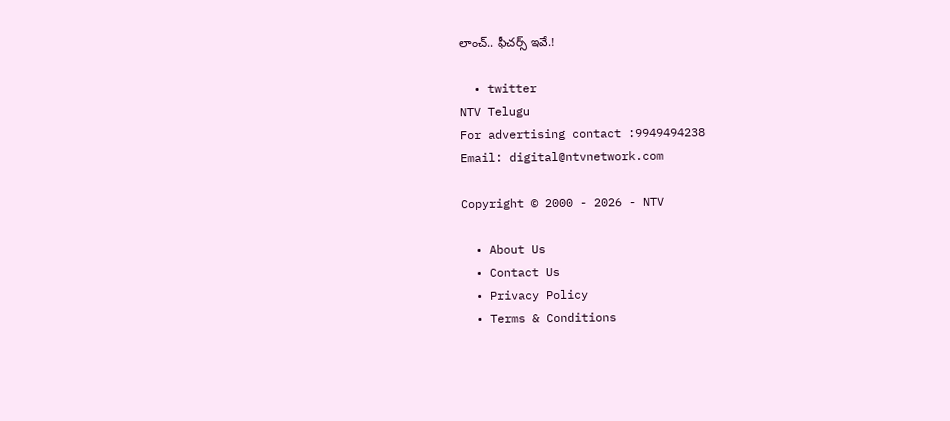లాంచ్.. ఫీచర్స్ ఇవే.!

  • twitter
NTV Telugu
For advertising contact :9949494238
Email: digital@ntvnetwork.com

Copyright © 2000 - 2026 - NTV

  • About Us
  • Contact Us
  • Privacy Policy
  • Terms & Conditions